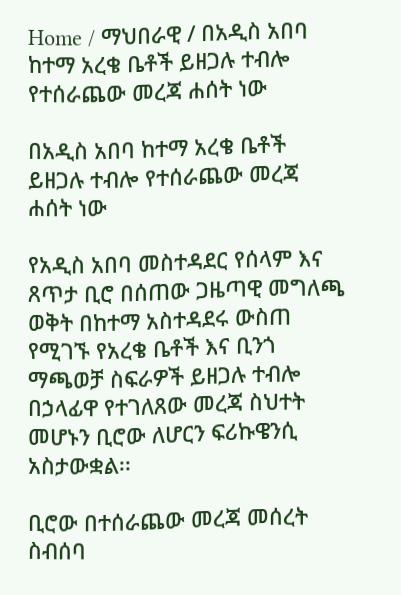Home / ማህበራዊ / በአዲስ አበባ ከተማ አረቄ ቤቶች ይዘጋሉ ተብሎ የተሰራጨው መረጃ ሐሰት ነው

በአዲስ አበባ ከተማ አረቄ ቤቶች ይዘጋሉ ተብሎ የተሰራጨው መረጃ ሐሰት ነው

የአዲስ አበባ መስተዳደር የሰላም እና ጸጥታ ቢሮ በሰጠው ጋዜጣዊ መግለጫ ወቅት በከተማ አስተዳደሩ ውስጠ የሚገኙ የአረቄ ቤቶች እና ቢንጎ ማጫወቻ ስፍራዎች ይዘጋሉ ተብሎ በኃላፊዋ የተገለጸው መረጃ ስህተት መሆኑን ቢሮው ለሆርን ፍሪኩዌንሲ አስታውቋል፡፡

ቢሮው በተሰራጨው መረጃ መሰረት ስብሰባ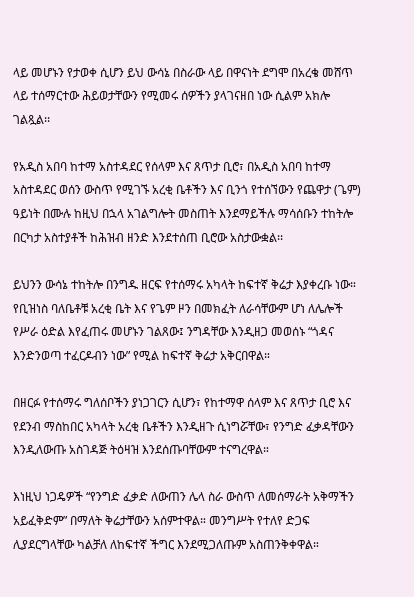ላይ መሆኑን የታወቀ ሲሆን ይህ ውሳኔ በስራው ላይ በዋናነት ደግሞ በአረቄ መሸጥ ላይ ተሰማርተው ሕይወታቸውን የሚመሩ ሰዎችን ያላገናዘበ ነው ሲልም አክሎ ገልጿል፡፡

የአዲስ አበባ ከተማ አስተዳደር የሰላም እና ጸጥታ ቢሮ፣ በአዲስ አበባ ከተማ አስተዳደር ወሰን ውስጥ የሚገኙ አረቂ ቤቶችን እና ቢንጎ የተሰኘውን የጨዋታ (ጌም) ዓይነት በሙሉ ከዚህ በኋላ አገልግሎት መስጠት እንደማይችሉ ማሳሰቡን ተከትሎ በርካታ አስተያቶች ከሕዝብ ዘንድ እንደተሰጠ ቢሮው አስታውቋል፡፡

ይህንን ውሳኔ ተከትሎ በንግዱ ዘርፍ የተሰማሩ አካላት ከፍተኛ ቅሬታ እያቀረቡ ነው። የቢዝነስ ባለቤቶቹ አረቂ ቤት እና የጌም ዞን በመክፈት ለራሳቸውም ሆነ ለሌሎች የሥራ ዕድል እየፈጠሩ መሆኑን ገልጸው፤ ንግዳቸው እንዲዘጋ መወሰኑ “ጎዳና እንድንወጣ ተፈርዶብን ነው” የሚል ከፍተኛ ቅሬታ አቅርበዋል።

በዘርፉ የተሰማሩ ግለሰቦችን ያነጋገርን ሲሆን፣ የከተማዋ ሰላም እና ጸጥታ ቢሮ እና የደንብ ማስከበር አካላት አረቂ ቤቶችን እንዲዘጉ ሲነግሯቸው፣ የንግድ ፈቃዳቸውን እንዲለውጡ አስገዳጅ ትዕዛዝ እንደሰጡባቸውም ተናግረዋል።

እነዚህ ነጋዴዎች “የንግድ ፈቃድ ለውጠን ሌላ ስራ ውስጥ ለመሰማራት አቅማችን አይፈቅድም” በማለት ቅሬታቸውን አሰምተዋል። መንግሥት የተለየ ድጋፍ ሊያደርግላቸው ካልቻለ ለከፍተኛ ችግር እንደሚጋለጡም አስጠንቅቀዋል።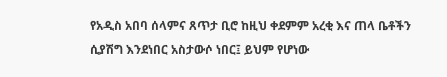የአዲስ አበባ ሰላምና ጸጥታ ቢሮ ከዚህ ቀደምም አረቂ እና ጠላ ቤቶችን ሲያሽግ እንደነበር አስታውሶ ነበር፤ ይህም የሆነው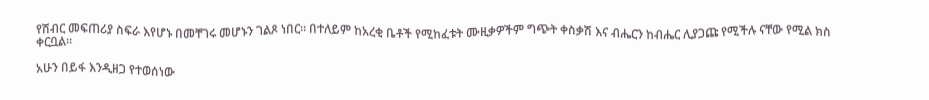የሽብር መፍጠሪያ ስፍራ እየሆኑ በመቸገሩ መሆኑን ገልጾ ነበር። በተለይም ከአረቂ ቤቶች የሚከፈቱት ሙዚቃዎችም ግጭት ቀስቃሽ እና ብሔርን ከብሔር ሊያጋጩ የሚችሉ ናቸው የሚል ክስ ቀርቧል።

አሁን በይፋ እንዲዘጋ የተወሰነው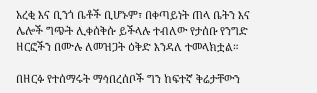አረቂ እና ቢንጎ ቤቶች ቢሆኑም፣ በቀጣይነት ጠላ ቤትን እና ሌሎች ግጭት ሊቀሰቅሱ ይችላሉ ተብለው የታሰቡ የንግድ ዘርፎችን በሙሉ ለመዝጋት ዕቅድ እንዳለ ተመላክቷል።

በዘርፉ የተሰማሩት ማኅበረሰቦች ግን ከፍተኛ ቅሬታቸውን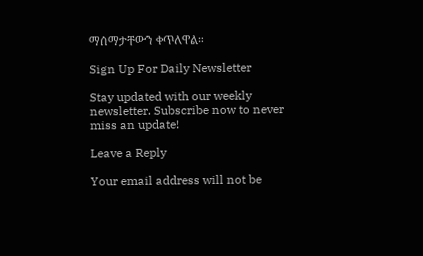ማሰማታቸውን ቀጥለዋል።

Sign Up For Daily Newsletter

Stay updated with our weekly newsletter. Subscribe now to never miss an update!

Leave a Reply

Your email address will not be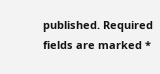published. Required fields are marked *